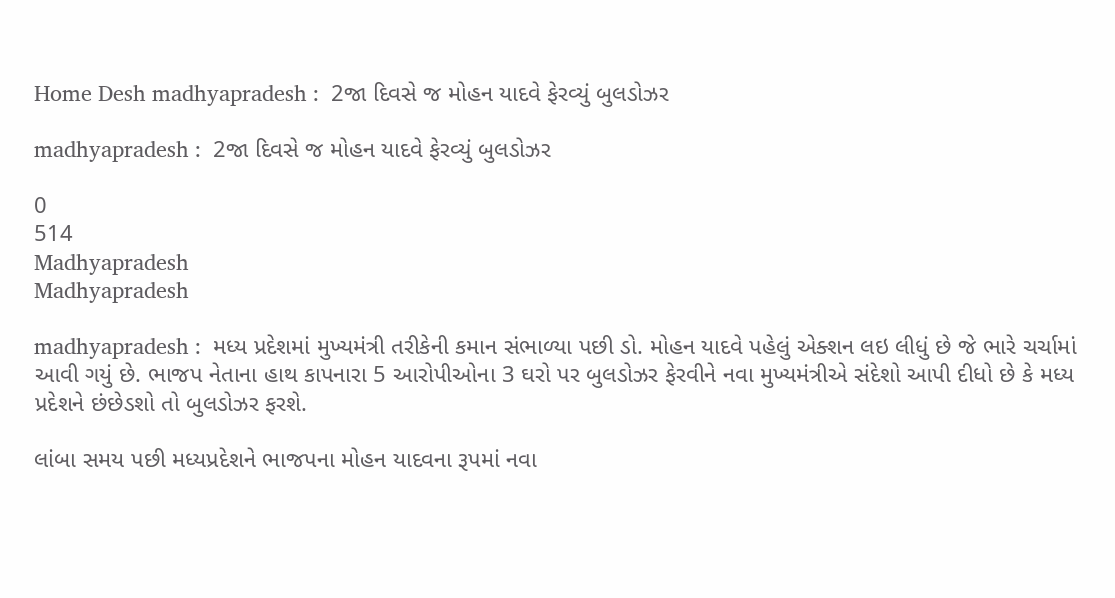Home Desh madhyapradesh :  2જા દિવસે જ મોહન યાદવે ફેરવ્યું બુલડોઝર

madhyapradesh :  2જા દિવસે જ મોહન યાદવે ફેરવ્યું બુલડોઝર

0
514
Madhyapradesh
Madhyapradesh

madhyapradesh :  મધ્ય પ્રદેશમાં મુખ્યમંત્રી તરીકેની કમાન સંભાળ્યા પછી ડો. મોહન યાદવે પહેલું એક્શન લઇ લીધું છે જે ભારે ચર્ચામાં આવી ગયું છે. ભાજપ નેતાના હાથ કાપનારા 5 આરોપીઓના 3 ઘરો પર બુલડોઝર ફેરવીને નવા મુખ્યમંત્રીએ સંદેશો આપી દીધો છે કે મધ્ય પ્રદેશને છંછેડશો તો બુલડોઝર ફરશે.

લાંબા સમય પછી મધ્યપ્રદેશને ભાજપના મોહન યાદવના રૂપમાં નવા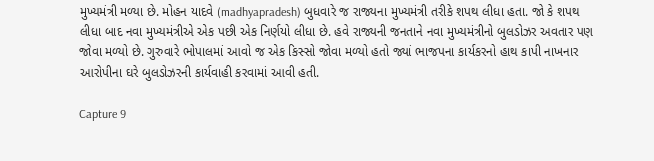મુખ્યમંત્રી મળ્યા છે. મોહન યાદવે (madhyapradesh) બુધવારે જ રાજ્યના મુખ્યમંત્રી તરીકે શપથ લીધા હતા. જો કે શપથ લીધા બાદ નવા મુખ્યમંત્રીએ એક પછી એક નિર્ણયો લીધા છે. હવે રાજ્યની જનતાને નવા મુખ્યમંત્રીનો બુલડોઝર અવતાર પણ જોવા મળ્યો છે. ગુરુવારે ભોપાલમાં આવો જ એક કિસ્સો જોવા મળ્યો હતો જ્યાં ભાજપના કાર્યકરનો હાથ કાપી નાખનાર આરોપીના ઘરે બુલડોઝરની કાર્યવાહી કરવામાં આવી હતી.

Capture 9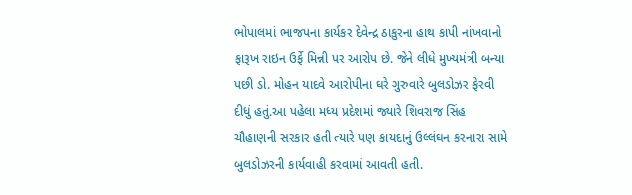ભોપાલમાં ભાજપના કાર્યકર દેવેન્દ્ર ઠાકુરના હાથ કાપી નાંખવાનો ફારૂખ રાઇન ઉર્ફે મિન્ની પર આરોપ છે. જેને લીધે મુખ્યમંત્રી બન્યા પછી ડો. મોહન યાદવે આરોપીના ઘરે ગુરુવારે બુલડોઝર ફેરવી દીધું હતું.આ પહેલા મધ્ય પ્રદેશમાં જ્યારે શિવરાજ સિંહ ચૌહાણની સરકાર હતી ત્યારે પણ કાયદાનું ઉલ્લંઘન કરનારા સામે બુલડોઝરની કાર્યવાહી કરવામાં આવતી હતી.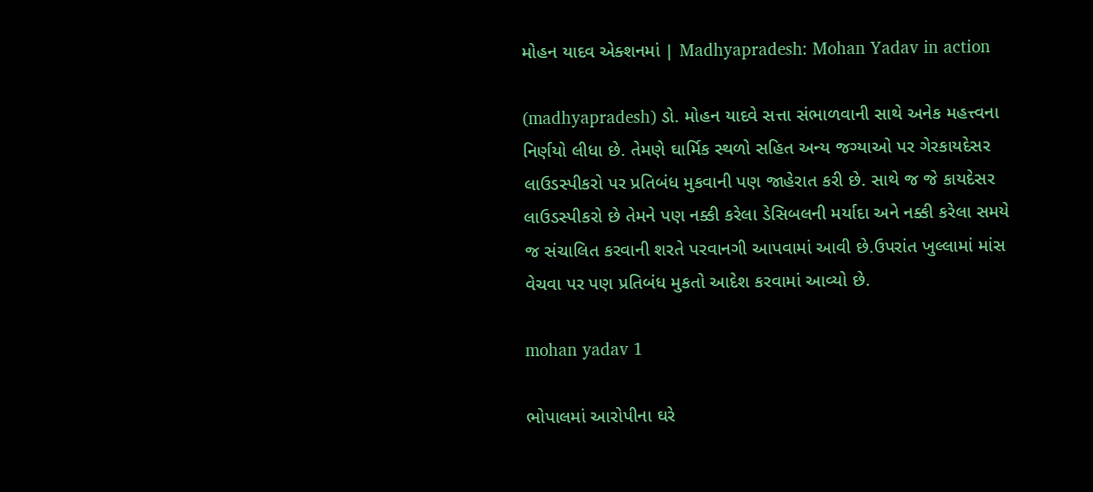મોહન યાદવ એક્શનમાં | Madhyapradesh: Mohan Yadav in action

(madhyapradesh) ડો. મોહન યાદવે સત્તા સંભાળવાની સાથે અનેક મહત્ત્વના નિર્ણયો લીધા છે. તેમણે ઘાર્મિક સ્થળો સહિત અન્ય જગ્યાઓ પર ગેરકાયદેસર લાઉડસ્પીકરો પર પ્રતિબંધ મુકવાની પણ જાહેરાત કરી છે. સાથે જ જે કાયદેસર લાઉડસ્પીકરો છે તેમને પણ નક્કી કરેલા ડેસિબલની મર્યાદા અને નક્કી કરેલા સમયે જ સંચાલિત કરવાની શરતે પરવાનગી આપવામાં આવી છે.ઉપરાંત ખુલ્લામાં માંસ વેચવા પર પણ પ્રતિબંધ મુકતો આદેશ કરવામાં આવ્યો છે.

mohan yadav 1

ભોપાલમાં આરોપીના ઘરે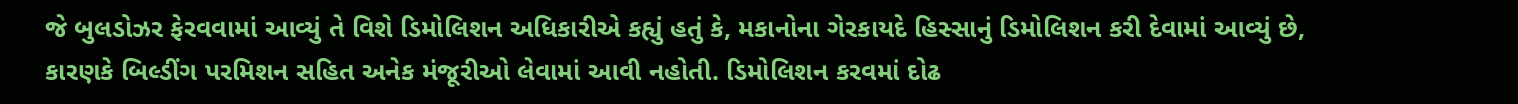જે બુલડોઝર ફેરવવામાં આવ્યું તે વિશે ડિમોલિશન અધિકારીએ કહ્યું હતું કે, મકાનોના ગેરકાયદે હિસ્સાનું ડિમોલિશન કરી દેવામાં આવ્યું છે, કારણકે બિલ્ડીંગ પરમિશન સહિત અનેક મંજૂરીઓ લેવામાં આવી નહોતી. ડિમોલિશન કરવમાં દોઢ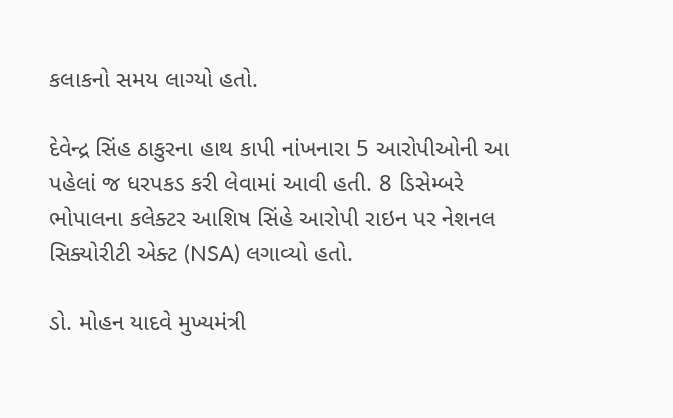કલાકનો સમય લાગ્યો હતો.

દેવેન્દ્ર સિંહ ઠાકુરના હાથ કાપી નાંખનારા 5 આરોપીઓની આ પહેલાં જ ધરપકડ કરી લેવામાં આવી હતી. 8 ડિસેમ્બરે ભોપાલના કલેક્ટર આશિષ સિંહે આરોપી રાઇન પર નેશનલ સિક્યોરીટી એક્ટ (NSA) લગાવ્યો હતો.

ડો. મોહન યાદવે મુખ્યમંત્રી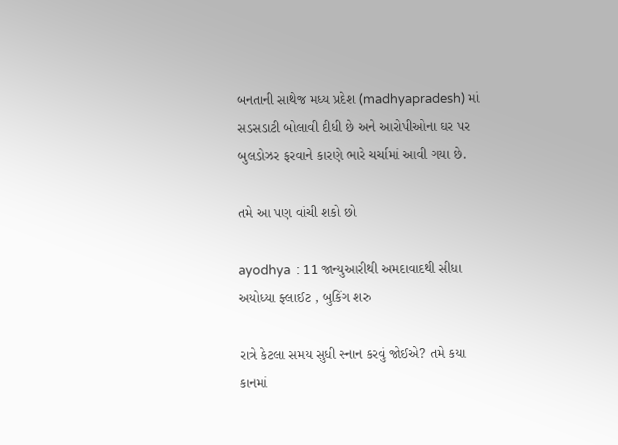બનતાની સાથેજ મધ્ય પ્રદેશ (madhyapradesh) માં સડસડાટી બોલાવી દીધી છે અને આરોપીઓના ઘર પર બુલડોઝર ફરવાને કારણે ભારે ચર્ચામાં આવી ગયા છે.

તમે આ પણ વાંચી શકો છો

ayodhya  : 11 જાન્યુઆરીથી અમદાવાદથી સીધા અયોધ્યા ફ્લાઈટ , બુકિંગ શરુ

રાત્રે કેટલા સમય સુધી સ્નાન કરવું જોઈએ? તમે કયા કાનમાં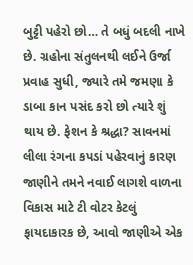બુટ્ટી પહેરો છો… તે બધું બદલી નાખે છે. ગ્રહોના સંતુલનથી લઈને ઉર્જા પ્રવાહ સુધી, જ્યારે તમે જમણા કે ડાબા કાન પસંદ કરો છો ત્યારે શું થાય છે. ફેશન કે શ્રદ્ધા? સાવનમાં લીલા રંગના કપડાં પહેરવાનું કારણ જાણીને તમને નવાઈ લાગશે વાળના વિકાસ માટે ટી વોટર કેટલું ફાયદાકારક છે, આવો જાણીએ એક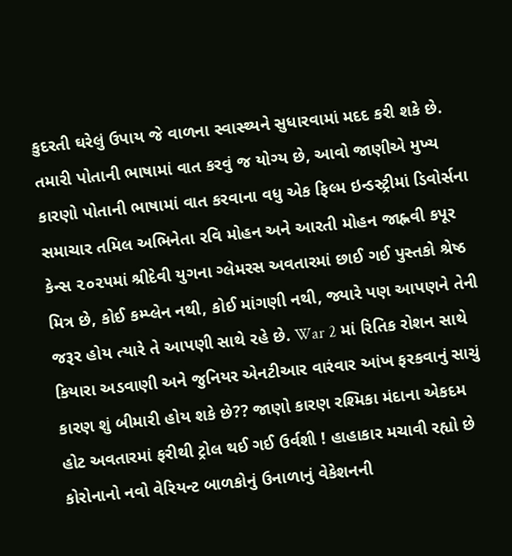કુદરતી ઘરેલું ઉપાય જે વાળના સ્વાસ્થ્યને સુધારવામાં મદદ કરી શકે છે. તમારી પોતાની ભાષામાં વાત કરવું જ યોગ્ય છે, આવો જાણીએ મુખ્ય કારણો પોતાની ભાષામાં વાત કરવાના વધુ એક ફિલ્મ ઇન્ડસ્ટ્રીમાં ડિવોર્સના સમાચાર તમિલ અભિનેતા રવિ મોહન અને આરતી મોહન જાહ્નવી કપૂર કેન્સ ૨૦૨૫માં શ્રીદેવી યુગના ગ્લેમરસ અવતારમાં છાઈ ગઈ પુસ્તકો શ્રેષ્ઠ મિત્ર છે, કોઈ કમ્પ્લેન નથી, કોઈ માંગણી નથી, જ્યારે પણ આપણને તેની જરૂર હોય ત્યારે તે આપણી સાથે રહે છે. War 2 માં રિતિક રોશન સાથે કિયારા અડવાણી અને જુનિયર એનટીઆર વારંવાર આંખ ફરકવાનું સાચું કારણ શું બીમારી હોય શકે છે?? જાણો કારણ રશ્મિકા મંદાના એકદમ હોટ અવતારમાં ફરીથી ટ્રોલ થઈ ગઈ ઉર્વશી ! હાહાકાર મચાવી રહ્યો છે કોરોનાનો નવો વેરિયન્ટ બાળકોનું ઉનાળાનું વેકેશનની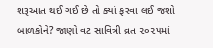શરૂઆત થઈ ગઈ છે તો ક્યાં ફરવા લઈ જશો બાળકોને? જાણો વટ સાવિત્રી વ્રત ૨૦૨૫માં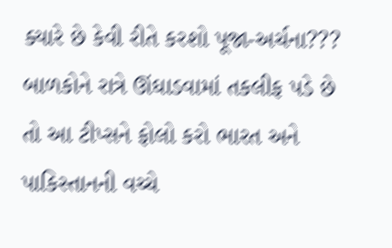ક્યારે છે કેવી રીતે કરશો પૂજા-અર્ચના??? બાળકોને રાત્રે ઊંઘાડવામાં તકલીફ પડે છે તો આ ટીપ્સને ફોલો કરો ભારત અને પાકિસ્તાનની વચ્ચે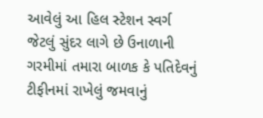આવેલું આ હિલ સ્ટેશન સ્વર્ગ જેટલું સુંદર લાગે છે ઉનાળાની ગરમીમાં તમારા બાળક કે પતિદેવનું ટીફીનમાં રાખેલું જમવાનું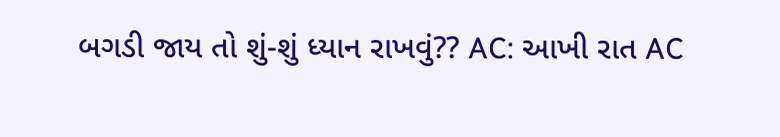બગડી જાય તો શું-શું ધ્યાન રાખવું?? AC: આખી રાત AC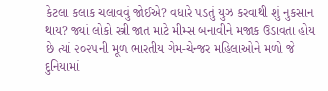કેટલા કલાક ચલાવવું જોઈએ? વધારે પડતું યુઝ કરવાથી શું નુકસાન થાય? જ્યાં લોકો સ્ત્રી જાત માટે મીમ્સ બનાવીને મજાક ઉડાવતા હોય છે ત્યાં ૨૦૨૫ની મૂળ ભારતીય ગેમ-ચેન્જર મહિલાઓને મળો જે દુનિયામાં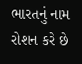ભારતનું નામ રોશન કરે છે